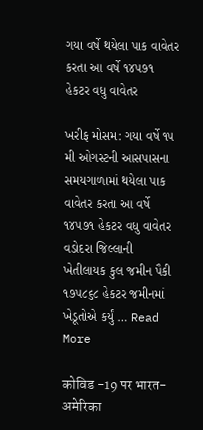ગયા વર્ષે થયેલા પાક વાવેતર કરતા આ વર્ષે ૧૪૫૭૧ હેકટર વધુ વાવેતર

ખરીફ મોસમ: ગયા વર્ષે ૧૫ મી ઓગસ્ટની આસપાસના સમયગાળામાં થયેલા પાક વાવેતર કરતા આ વર્ષે ૧૪૫૭૧ હેકટર વધુ વાવેતર વડોદરા જિલ્લાની ખેતીલાયક કુલ જમીન પૈકી ૧૭૫૮૬૮ હેકટર જમીનમાં ખેડૂતોએ કર્યું … Read More

कोविड -19 पर भारत-अमेरिका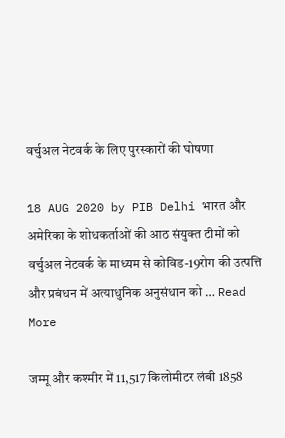वर्चुअल नेटवर्क के लिए पुरस्कारों की घोषणा

18 AUG 2020 by PIB Delhi भारत और अमेरिका के शोधकर्ताओं की आठ संयुक्‍त टीमों को वर्चुअल नेटवर्क के माध्यम से कोविड-19रोग की उत्‍पत्ति और प्रबंधन में अत्याधुनिक अनुसंधान को … Read More

जम्‍मू और कश्‍मीर में 11,517 किलोमीटर लंबी 1858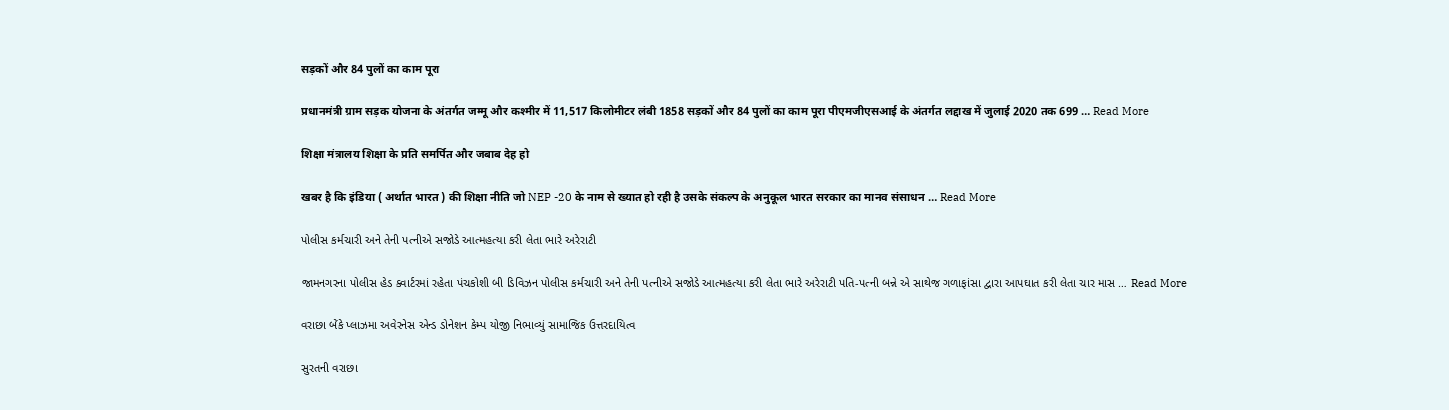सड़कों और 84 पुलों का काम पूरा

प्रधानमंत्री ग्राम सड़क योजना के अंतर्गत जम्‍मू और कश्‍मीर में 11,517 किलोमीटर लंबी 1858 सड़कों और 84 पुलों का काम पूरा पीएमजीएसआई के अंतर्गत लद्दाख में जुलाई 2020 तक 699 … Read More

शिक्षा मंत्रालय शिक्षा के प्रति समर्पित और जबाब देह हो

खबर है कि इंडिया ( अर्थात भारत ) की शिक्षा नीति जो NEP -20 के नाम से ख्यात हो रही है उसके संकल्प के अनुकूल भारत सरकार का मानव संसाधन … Read More

પોલીસ કર્મચારી અને તેની પત્નીએ સજોડે આત્મહત્યા કરી લેતા ભારે અરેરાટી

જામનગરના પોલીસ હેડ ક્વાર્ટરમાં રહેતા પંચકોશી બી ડિવિઝન પોલીસ કર્મચારી અને તેની પત્નીએ સજોડે આત્મહત્યા કરી લેતા ભારે અરેરાટી પતિ-પત્ની બન્ને એ સાથેજ ગળાફાંસા દ્વારા આપઘાત કરી લેતા ચાર માસ … Read More

વરાછા બેંકે પ્લાઝમા અવેરનેસ એન્ડ ડોનેશન કેમ્પ યોજી નિભાવ્યું સામાજિક ઉત્તરદાયિત્વ

સુરતની વરાછા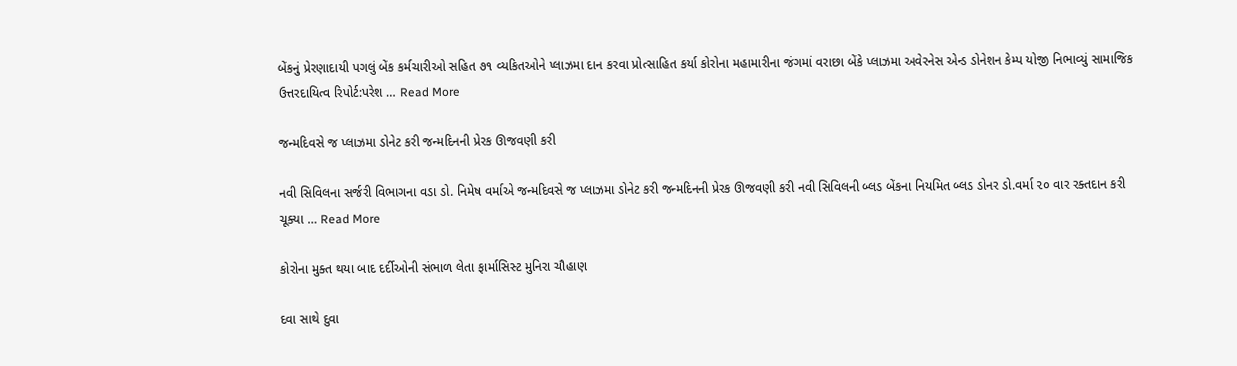બેંકનું પ્રેરણાદાયી પગલું બેંક કર્મચારીઓ સહિત ૭૧ વ્યકિતઓને પ્લાઝમા દાન કરવા પ્રોત્સાહિત કર્યા કોરોના મહામારીના જંગમાં વરાછા બેંકે પ્લાઝમા અવેરનેસ એન્ડ ડોનેશન કેમ્પ યોજી નિભાવ્યું સામાજિક ઉત્તરદાયિત્વ રિપોર્ટ:પરેશ … Read More

જન્મદિવસે જ પ્લાઝમા ડોનેટ કરી જન્મદિનની પ્રેરક ઊજવણી કરી

નવી સિવિલના સર્જરી વિભાગના વડા ડો. નિમેષ વર્માએ જન્મદિવસે જ પ્લાઝમા ડોનેટ કરી જન્મદિનની પ્રેરક ઊજવણી કરી નવી સિવિલની બ્લડ બેંકના નિયમિત બ્લડ ડોનર ડો.વર્મા ૨૦ વાર રક્તદાન કરી ચૂક્યા … Read More

કોરોના મુક્ત થયા બાદ દર્દીઓની સંભાળ લેતા ફાર્માસિસ્ટ મુનિરા ચૌહાણ

દવા સાથે દુવા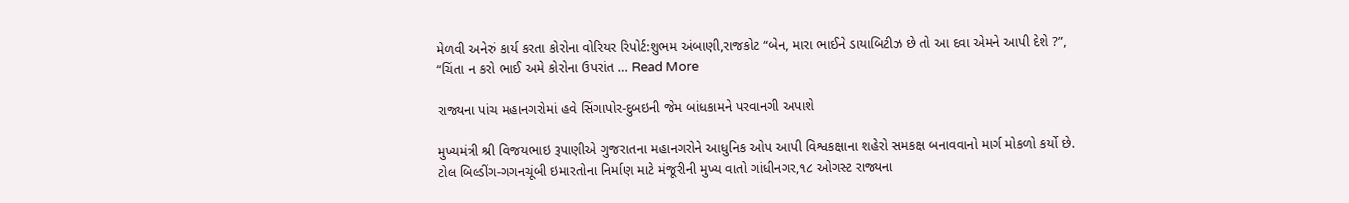મેળવી અનેરું કાર્ય કરતા કોરોના વોરિયર રિપોર્ટ:શુભમ અંબાણી,રાજકોટ “બેન, મારા ભાઈને ડાયાબિટીઝ છે તો આ દવા એમને આપી દેશે ?”, “ચિંતા ન કરો ભાઈ અમે કોરોના ઉપરાંત … Read More

રાજ્યના પાંચ મહાનગરોમાં હવે સિંગાપોર-દુબઇની જેમ બાંધકામને પરવાનગી અપાશે

મુખ્યમંત્રી શ્રી વિજયભાઇ રૂપાણીએ ગુજરાતના મહાનગરોને આધુનિક ઓપ આપી વિશ્વકક્ષાના શહેરો સમકક્ષ બનાવવાનો માર્ગ મોકળો કર્યો છે. ટોલ બિલ્ડીંગ-ગગનચૂંબી ઇમારતોના નિર્માણ માટે મંજૂરીની મુખ્ય વાતો ગાંધીનગર,૧૮ ઓગસ્ટ રાજ્યના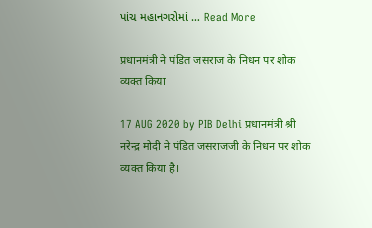પાંચ મહાનગરોમાં … Read More

प्रधानमंत्री ने पंडित जसराज के निधन पर शोक व्यक्त किया

17 AUG 2020 by PIB Delhi प्रधानमंत्री श्री नरेन्द्र मोदी ने पंडित जसराजजी के निधन पर शोक व्यक्त किया है।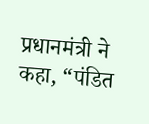प्रधानमंत्री ने कहा, “पंडित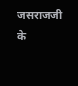जसराजजी के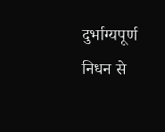दुर्भाग्यपूर्ण निधन से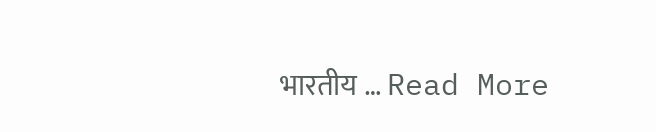भारतीय … Read More